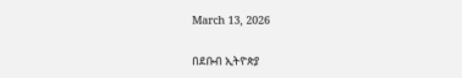March 13, 2026

በደቡብ ኢትዮጵያ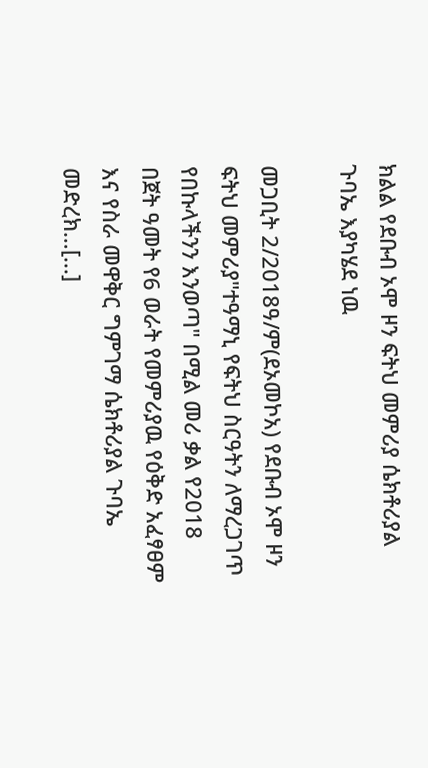ክልል የደቡብ ኦሞ ዞን ፍትህ መምሪያ ሴክቶሪያል ጉባኤ እያካሄደ ነዉ

መጋቢት 2/2018ዓ/ም(ደኦመኮአ) የደቡብ ኦሞ ዞን ፍትህ መምሪያ"ተዓማኒ የፍትህ ስርዓትን ለማረጋገጥ የበኩላችንን እንወጣ" በሚል መሪ ቃል የ2018 በጀት ዓመት የ6 ወራት የመምሪያዉ የዕቅድ አፈፃፀም እና የስራ መዋቅር ግምገማ ሴክቶሪያል ጉባኤ መድረክ…[...]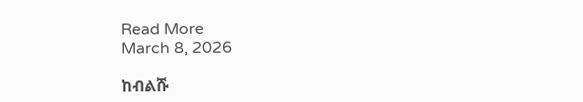Read More
March 8, 2026

ከብልሹ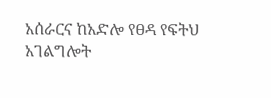አሰራርና ከአድሎ የፀዳ የፍትህ አገልግሎት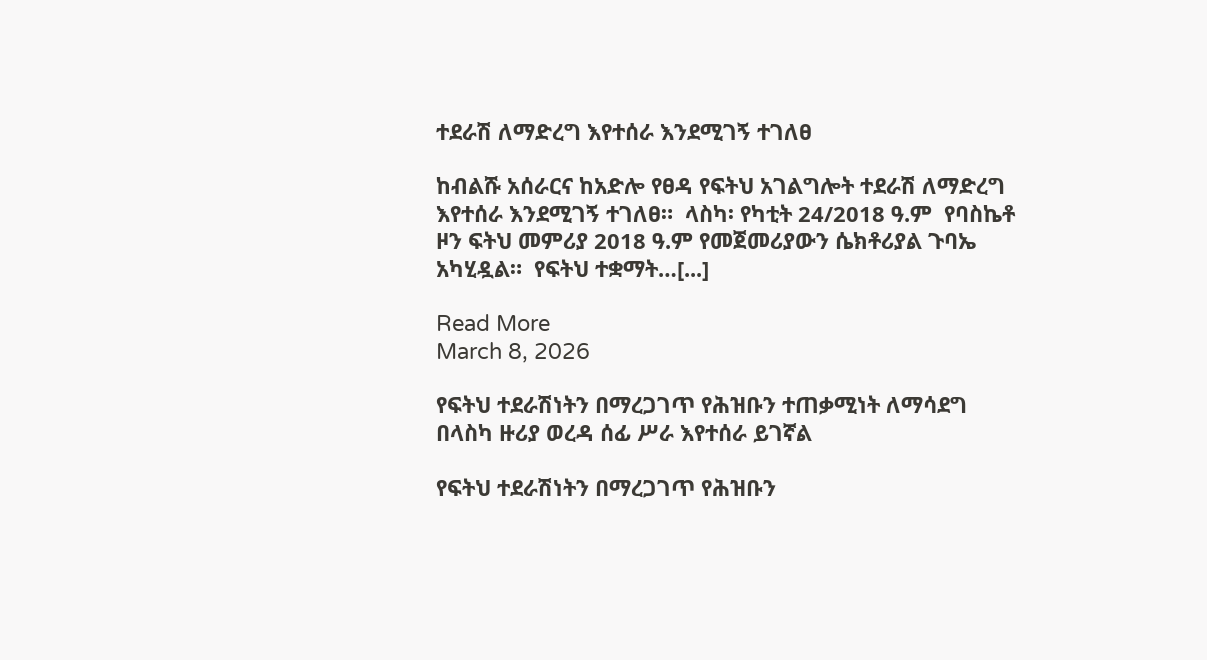ተደራሽ ለማድረግ እየተሰራ እንደሚገኝ ተገለፀ

ከብልሹ አሰራርና ከአድሎ የፀዳ የፍትህ አገልግሎት ተደራሽ ለማድረግ እየተሰራ እንደሚገኝ ተገለፀ።  ላስካ፡ የካቲት 24/2018 ዓ.ም  የባስኬቶ ዞን ፍትህ መምሪያ 2018 ዓ.ም የመጀመሪያውን ሴክቶሪያል ጉባኤ አካሂዷል።  የፍትህ ተቋማት…[...]

Read More
March 8, 2026

የፍትህ ተደራሽነትን በማረጋገጥ የሕዝቡን ተጠቃሚነት ለማሳደግ በላስካ ዙሪያ ወረዳ ሰፊ ሥራ እየተሰራ ይገኛል

የፍትህ ተደራሽነትን በማረጋገጥ የሕዝቡን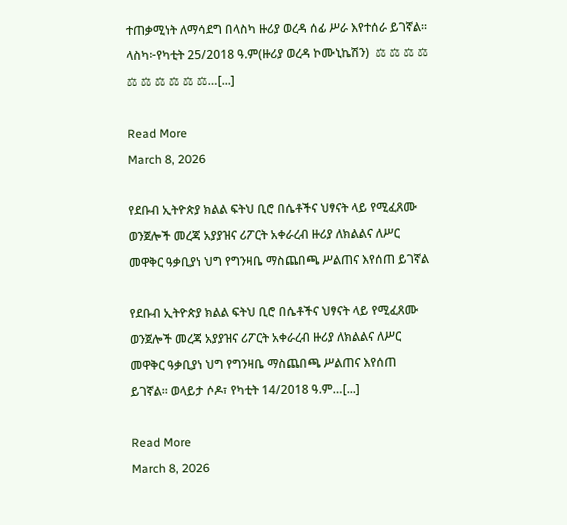ተጠቃሚነት ለማሳደግ በላስካ ዙሪያ ወረዳ ሰፊ ሥራ እየተሰራ ይገኛል።  ላስካ፦የካቲት 25/2018 ዓ.ም(ዙሪያ ወረዳ ኮሙኒኬሽን)  ⚖ ⚖ ⚖ ⚖ ⚖ ⚖ ⚖ ⚖ ⚖ ⚖…[...]

Read More
March 8, 2026

የደቡብ ኢትዮጵያ ክልል ፍትህ ቢሮ በሴቶችና ህፃናት ላይ የሚፈጸሙ ወንጀሎች መረጃ አያያዝና ሪፖርት አቀራረብ ዙሪያ ለክልልና ለሥር መዋቅር ዓቃቢያነ ህግ የግንዛቤ ማስጨበጫ ሥልጠና እየሰጠ ይገኛል

የደቡብ ኢትዮጵያ ክልል ፍትህ ቢሮ በሴቶችና ህፃናት ላይ የሚፈጸሙ ወንጀሎች መረጃ አያያዝና ሪፖርት አቀራረብ ዙሪያ ለክልልና ለሥር መዋቅር ዓቃቢያነ ህግ የግንዛቤ ማስጨበጫ ሥልጠና እየሰጠ ይገኛል። ወላይታ ሶዶ፣ የካቲት 14/2018 ዓ.ም…[...]

Read More
March 8, 2026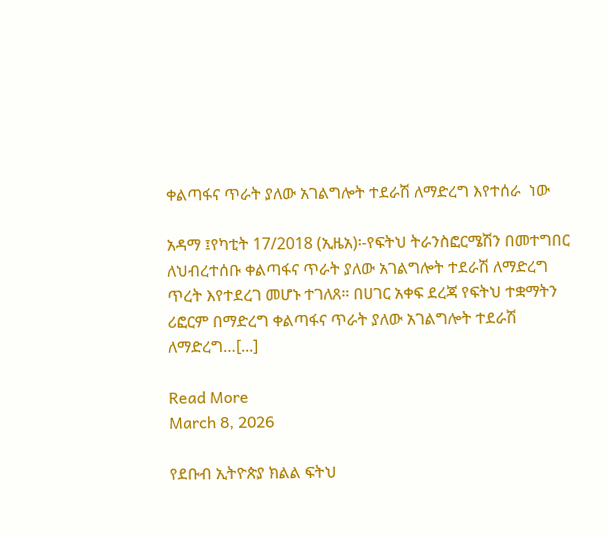ቀልጣፋና ጥራት ያለው አገልግሎት ተደራሽ ለማድረግ እየተሰራ  ነው

አዳማ ፤የካቲት 17/2018 (ኢዜአ)፡-የፍትህ ትራንስፎርሜሽን በመተግበር ለህብረተሰቡ ቀልጣፋና ጥራት ያለው አገልግሎት ተደራሽ ለማድረግ ጥረት እየተደረገ መሆኑ ተገለጸ። በሀገር አቀፍ ደረጃ የፍትህ ተቋማትን ሪፎርም በማድረግ ቀልጣፋና ጥራት ያለው አገልግሎት ተደራሽ ለማድረግ…[...]

Read More
March 8, 2026

የደቡብ ኢትዮጵያ ክልል ፍትህ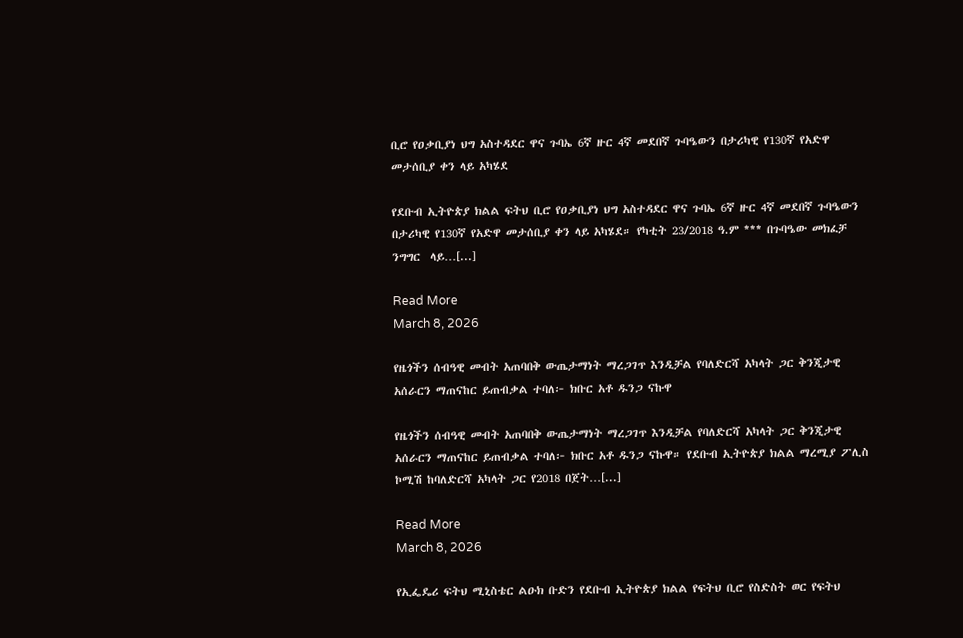ቢሮ የዐቃቢያነ ህግ አስተዳደር ዋና ጉባኤ 6ኛ ዙር 4ኛ መደበኛ ጉባዔውን በታሪካዊ የ130ኛ የአድዋ መታሰቢያ ቀን ላይ አካሄደ

የደቡብ ኢትዮጵያ ክልል ፍትህ ቢሮ የዐቃቢያነ ህግ አስተዳደር ዋና ጉባኤ 6ኛ ዙር 4ኛ መደበኛ ጉባዔውን በታሪካዊ የ130ኛ የአድዋ መታሰቢያ ቀን ላይ አካሄደ። የካቲት 23/2018 ዓ.ም *** በጉባዔው መክፈቻ ንግግር  ላይ…[...]

Read More
March 8, 2026

የዜጎችን ሰብዓዊ መብት አጠባበቅ ውጤታማነት ማረጋገጥ እንዲቻል የባለድርሻ አካላት ጋር ቅንጂታዊ አሰራርን ማጠናከር ይጠብቃል ተባለ፦ ክቡር አቶ ዱንጋ ናኩዋ

የዜጎችን ሰብዓዊ መብት አጠባበቅ ውጤታማነት ማረጋገጥ እንዲቻል የባለድርሻ አካላት ጋር ቅንጂታዊ አሰራርን ማጠናከር ይጠብቃል ተባለ፦ ክቡር አቶ ዱንጋ ናኩዋ። የደቡብ ኢትዮጵያ ክልል ማረሚያ ፖሊስ ኮሚሽ ከባለድርሻ አካላት ጋር የ2018 በጀት…[...]

Read More
March 8, 2026

የኢፌዴሪ ፍትህ ሚኒስቴር ልዑክ ቡድን የደቡብ ኢትዮጵያ ክልል የፍትህ ቢሮ የስድስት ወር የፍትህ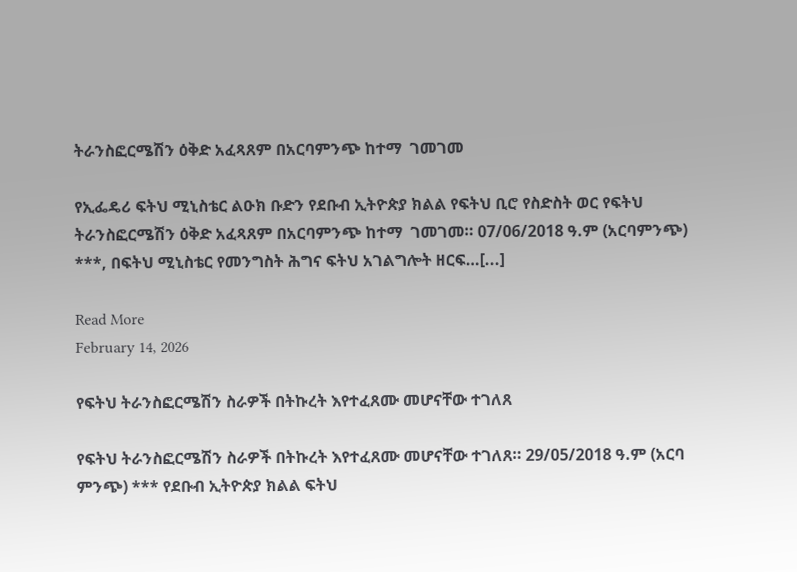ትራንስፎርሜሽን ዕቅድ አፈጻጸም በአርባምንጭ ከተማ  ገመገመ

የኢፌዴሪ ፍትህ ሚኒስቴር ልዑክ ቡድን የደቡብ ኢትዮጵያ ክልል የፍትህ ቢሮ የስድስት ወር የፍትህ ትራንስፎርሜሽን ዕቅድ አፈጻጸም በአርባምንጭ ከተማ  ገመገመ። 07/06/2018 ዓ.ም (አርባምንጭ) ***, በፍትህ ሚኒስቴር የመንግስት ሕግና ፍትህ አገልግሎት ዘርፍ…[...]

Read More
February 14, 2026

የፍትህ ትራንስፎርሜሽን ስራዎች በትኩረት እየተፈጸሙ መሆናቸው ተገለጸ

የፍትህ ትራንስፎርሜሽን ስራዎች በትኩረት እየተፈጸሙ መሆናቸው ተገለጸ። 29/05/2018 ዓ.ም (አርባ ምንጭ) *** የደቡብ ኢትዮጵያ ክልል ፍትህ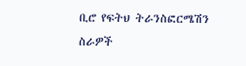ቢሮ የፍትህ ትራንስፎርሜሽን ስራዎች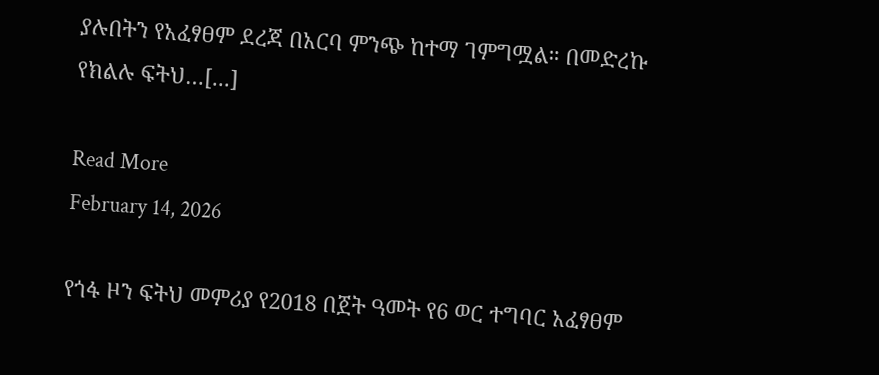ያሉበትን የአፈፃፀም ደረጃ በአርባ ምንጭ ከተማ ገምግሟል። በመድረኩ የክልሉ ፍትህ…[...]

Read More
February 14, 2026

የጎፋ ዞን ፍትህ መምሪያ የ2018 በጀት ዓመት የ6 ወር ተግባር አፈፃፀም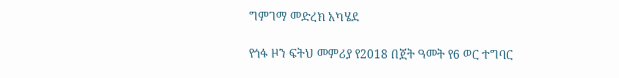ግምገማ መድረክ አካሄደ

የጎፋ ዞን ፍትህ መምሪያ የ2018 በጀት ዓመት የ6 ወር ተግባር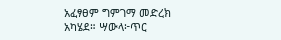አፈፃፀም ግምገማ መድረክ አካሄደ። ሣውላ፦ጥር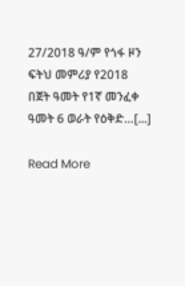27/2018 ዓ/ም የጎፋ ዞን ፍትህ መምሪያ የ2018 በጀት ዓመት የ1ኛ መንፈቀ ዓመት 6 ወራት የዕቅድ…[...]

Read More